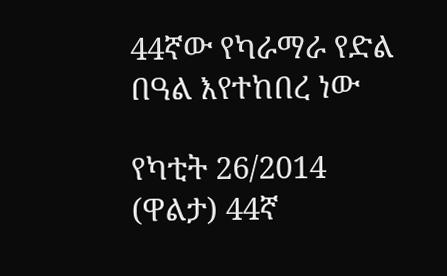44ኛው የካራማራ የድል በዓል እየተከበረ ነው

የካቲት 26/2014 (ዋልታ) 44ኛ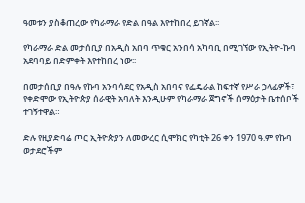ዓመቱን ያስቆጠረው የካራማራ የድል በዓል እየተከበረ ይገኛል፡፡

የካራማራ ድል መታሰቢያ በአዲስ አበባ ጥቁር አንበሳ አካባቢ በሚገኘው የኢትዮ-ኩባ አደባባይ በድምቀት እየተከበረ ነው፡፡

በመታሰቢያ በዓሉ የኩባ አንባሳደር የአዲስ አበባና የፌዴራል ከፍተኛ የሥራ ኃላፊዎች፣ የቀድሞው የኢትዮጵያ ሰራዊት አባለት እንዲሁም የካራማራ ጀግኖች ሰማዕታት ቤተሰቦች ተገኝተዋል።

ድሉ የዚያድባሬ ጦር ኢትዮጵያን ለመውረር ሲሞክር የካቲት 26 ቀን 1970 ዓ.ም የኩባ ወታደሮችም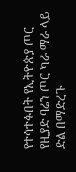የተሳተፉበት የኢትዮጵያ ጦር የዚያድ ባሬን ጦር ካራ ማራ ላይ ድል በማድረጉ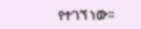የተገኘ ነው፡፡